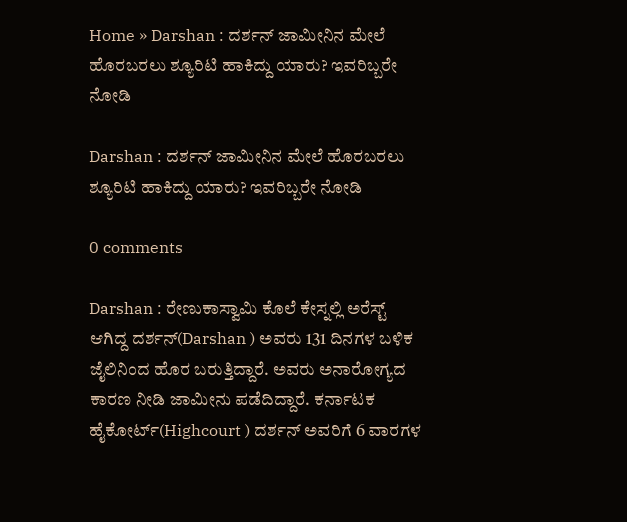Home » Darshan : ದರ್ಶನ್ ಜಾಮೀನಿನ ಮೇಲೆ ಹೊರಬರಲು ಶ್ಯೂರಿಟಿ ಹಾಕಿದ್ದು ಯಾರು? ಇವರಿಬ್ಬರೇ ನೋಡಿ

Darshan : ದರ್ಶನ್ ಜಾಮೀನಿನ ಮೇಲೆ ಹೊರಬರಲು ಶ್ಯೂರಿಟಿ ಹಾಕಿದ್ದು ಯಾರು? ಇವರಿಬ್ಬರೇ ನೋಡಿ

0 comments

Darshan : ರೇಣುಕಾಸ್ವಾಮಿ ಕೊಲೆ ಕೇಸ್ನಲ್ಲಿ ಅರೆಸ್ಟ್ ಆಗಿದ್ದ ದರ್ಶನ್(Darshan ) ಅವರು 131 ದಿನಗಳ ಬಳಿಕ ಜೈಲಿನಿಂದ ಹೊರ ಬರುತ್ತಿದ್ದಾರೆ. ಅವರು ಅನಾರೋಗ್ಯದ ಕಾರಣ ನೀಡಿ ಜಾಮೀನು ಪಡೆದಿದ್ದಾರೆ. ಕರ್ನಾಟಕ ಹೈಕೋರ್ಟ್(Highcourt ) ದರ್ಶನ್ ಅವರಿಗೆ 6 ವಾರಗಳ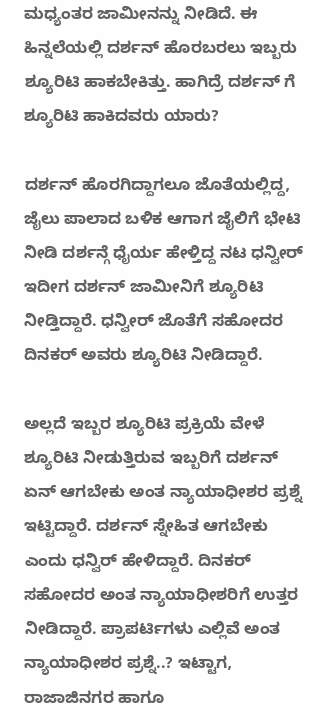ಮಧ್ಯಂತರ ಜಾಮೀನನ್ನು ನೀಡಿದೆ. ಈ ಹಿನ್ನಲೆಯಲ್ಲಿ ದರ್ಶನ್ ಹೊರಬರಲು ಇಬ್ಬರು ಶ್ಯೂರಿಟಿ ಹಾಕಬೇಕಿತ್ತು. ಹಾಗಿದ್ರೆ ದರ್ಶನ್ ಗೆ ಶ್ಯೂರಿಟಿ ಹಾಕಿದವರು ಯಾರು?

ದರ್ಶನ್ ಹೊರಗಿದ್ದಾಗಲೂ ಜೊತೆಯಲ್ಲಿದ್ದ, ಜೈಲು ಪಾಲಾದ ಬಳಿಕ ಆಗಾಗ ಜೈಲಿಗೆ ಭೇಟಿ ನೀಡಿ ದರ್ಶನ್ಗೆ ಧೈರ್ಯ ಹೇಳ್ತಿದ್ದ ನಟ ಧನ್ವೀರ್ ಇದೀಗ ದರ್ಶನ್ ಜಾಮೀನಿಗೆ ಶ್ಯೂರಿಟಿ ನೀಡ್ತಿದ್ದಾರೆ. ಧನ್ವೀರ್ ಜೊತೆಗೆ ಸಹೋದರ ದಿನಕರ್‌ ಅವರು ಶ್ಯೂರಿಟಿ ನೀಡಿದ್ದಾರೆ.

ಅಲ್ಲದೆ ಇಬ್ಬರ ಶ್ಯೂರಿಟಿ ಪ್ರಕ್ರಿಯೆ ವೇಳೆ ಶ್ಯೂರಿಟಿ ನೀಡುತ್ತಿರುವ ಇಬ್ಬರಿಗೆ ದರ್ಶನ್ ಏನ್ ಆಗಬೇಕು ಅಂತ ನ್ಯಾಯಾಧೀಶರ ಪ್ರಶ್ನೆ ಇಟ್ಟಿದ್ದಾರೆ. ದರ್ಶನ್ ಸ್ನೇಹಿತ ಆಗಬೇಕು ಎಂದು ಧನ್ವಿರ್‌ ಹೇಳಿದ್ದಾರೆ. ದಿನಕರ್ ಸಹೋದರ ಅಂತ ನ್ಯಾಯಾಧೀಶರಿಗೆ ಉತ್ತರ ನೀಡಿದ್ದಾರೆ. ಪ್ರಾಪರ್ಟಿಗಳು ಎಲ್ಲಿವೆ ಅಂತ ನ್ಯಾಯಾಧೀಶರ ಪ್ರಶ್ನೆ..? ಇಟ್ಟಾಗ, ರಾಜಾಜಿನಗರ ಹಾಗೂ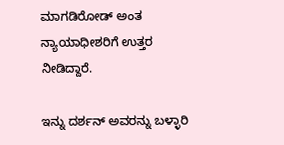ಮಾಗಡಿರೋಡ್ ಅಂತ ನ್ಯಾಯಾಧೀಶರಿಗೆ ಉತ್ತರ ನೀಡಿದ್ದಾರೆ.

ಇನ್ನು ದರ್ಶನ್ ಅವರನ್ನು ಬಳ್ಳಾರಿ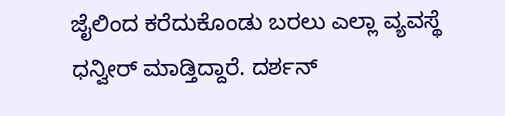ಜೈಲಿಂದ ಕರೆದುಕೊಂಡು ಬರಲು ಎಲ್ಲಾ ವ್ಯವಸ್ಥೆ ಧನ್ವೀರ್ ಮಾಡ್ತಿದ್ದಾರೆ. ದರ್ಶನ್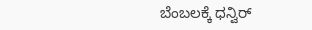ಬೆಂಬಲಕ್ಕೆ ಧನ್ವಿರ್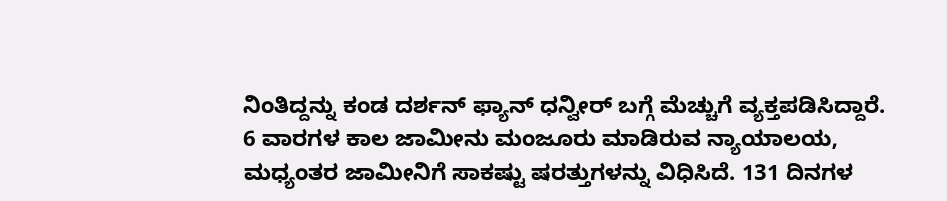ನಿಂತಿದ್ದನ್ನು ಕಂಡ ದರ್ಶನ್ ಫ್ಯಾನ್ ಧನ್ವೀರ್ ಬಗ್ಗೆ ಮೆಚ್ಚುಗೆ ವ್ಯಕ್ತಪಡಿಸಿದ್ದಾರೆ. 6 ವಾರಗಳ ಕಾಲ ಜಾಮೀನು ಮಂಜೂರು ಮಾಡಿರುವ ನ್ಯಾಯಾಲಯ, ಮಧ್ಯಂತರ ಜಾಮೀನಿಗೆ ಸಾಕಷ್ಟು ಷರತ್ತುಗಳನ್ನು ವಿಧಿಸಿದೆ. 131 ದಿನಗಳ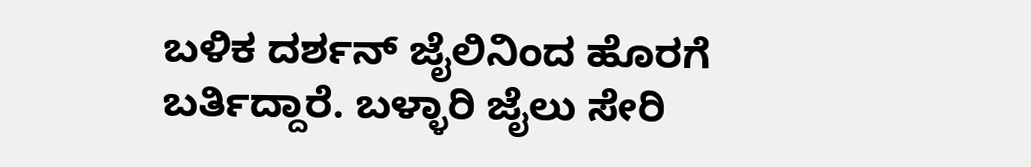ಬಳಿಕ ದರ್ಶನ್ ಜೈಲಿನಿಂದ ಹೊರಗೆ ಬರ್ತಿದ್ದಾರೆ. ಬಳ್ಳಾರಿ ಜೈಲು ಸೇರಿ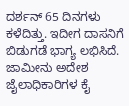ದರ್ಶನ್ 65 ದಿನಗಳು ಕಳೆದಿತ್ತು. ಇದೀಗ ದಾಸನಿಗೆ ಬಿಡುಗಡೆ ಭಾಗ್ಯ ಲಭಿಸಿದೆ. ಜಾಮೀನು ಅದೇಶ ಜೈಲಾಧಿಕಾರಿಗಳ ಕೈ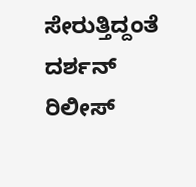ಸೇರುತ್ತಿದ್ದಂತೆ ದರ್ಶನ್ ರಿಲೀಸ್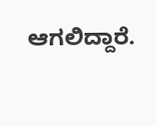ಆಗಲಿದ್ದಾರೆ.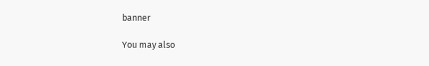banner

You may also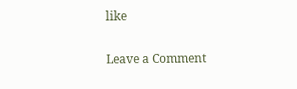like

Leave a Comment